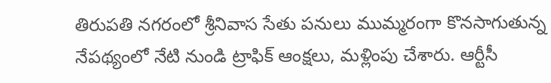తిరుపతి నగరంలో శ్రీనివాస సేతు పనులు ముమ్మరంగా కొనసాగుతున్న నేపథ్యంలో నేటి నుండి ట్రాఫిక్ ఆంక్షలు, మళ్లింపు చేశారు. ఆర్టీసీ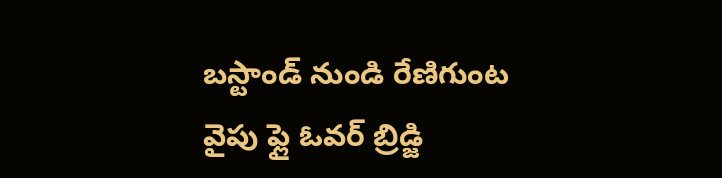బస్టాండ్ నుండి రేణిగుంట వైపు ఫ్లై ఓవర్ బ్రిడ్జి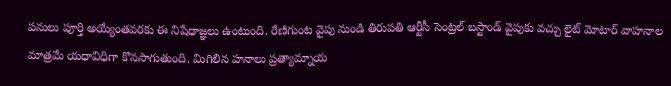పనులు పూర్తి అయ్యేంతవరకు ఈ నిషేధాజ్ఞలు ఉంటుంది. రేణిగుంట వైపు నుండి తిరుపతి ఆర్టీసీ సెంట్రల్ బస్టాండ్ వైపుకు వచ్చు లైట్ మోటార్ వాహనాల మాత్రమే యధావిధిగా కొనసాగుతుంది. మిగిలిన హనాలు ప్రత్యామ్నాయ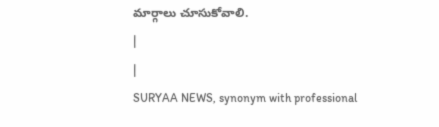మార్గాలు చూసుకోవాలి.
|
|
SURYAA NEWS, synonym with professional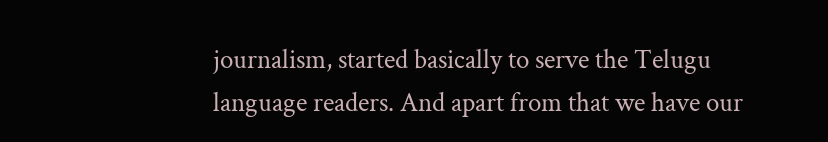journalism, started basically to serve the Telugu language readers. And apart from that we have our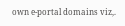own e-portal domains viz,.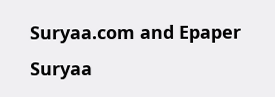Suryaa.com and Epaper Suryaa